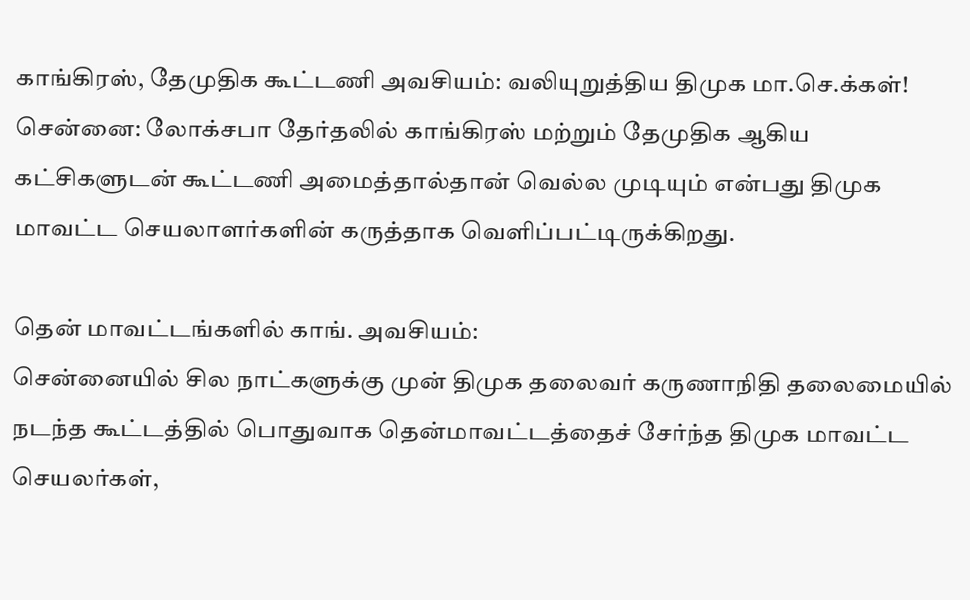காங்கிரஸ், தேமுதிக கூட்டணி அவசியம்: வலியுறுத்திய திமுக மா.செ.க்கள்!
சென்னை: லோக்சபா தேர்தலில் காங்கிரஸ் மற்றும் தேமுதிக ஆகிய கட்சிகளுடன் கூட்டணி அமைத்தால்தான் வெல்ல முடியும் என்பது திமுக மாவட்ட செயலாளர்களின் கருத்தாக வெளிப்பட்டிருக்கிறது.

தென் மாவட்டங்களில் காங். அவசியம்:
சென்னையில் சில நாட்களுக்கு முன் திமுக தலைவர் கருணாநிதி தலைமையில் நடந்த கூட்டத்தில் பொதுவாக தென்மாவட்டத்தைச் சேர்ந்த திமுக மாவட்ட செயலர்கள்,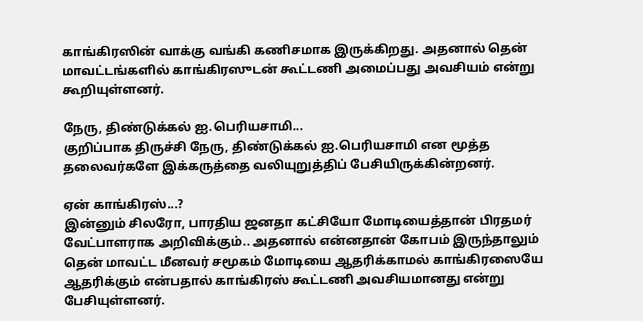காங்கிரஸின் வாக்கு வங்கி கணிசமாக இருக்கிறது. அதனால் தென் மாவட்டங்களில் காங்கிரஸுடன் கூட்டணி அமைப்பது அவசியம் என்று கூறியுள்ளனர்.

நேரு, திண்டுக்கல் ஐ.பெரியசாமி...
குறிப்பாக திருச்சி நேரு, திண்டுக்கல் ஐ.பெரியசாமி என மூத்த தலைவர்களே இக்கருத்தை வலியுறுத்திப் பேசியிருக்கின்றனர்.

ஏன் காங்கிரஸ்...?
இன்னும் சிலரோ, பாரதிய ஜனதா கட்சியோ மோடியைத்தான் பிரதமர் வேட்பாளராக அறிவிக்கும்.. அதனால் என்னதான் கோபம் இருந்தாலும் தென் மாவட்ட மீனவர் சமூகம் மோடியை ஆதரிக்காமல் காங்கிரஸையே ஆதரிக்கும் என்பதால் காங்கிரஸ் கூட்டணி அவசியமானது என்று பேசியுள்ளனர்.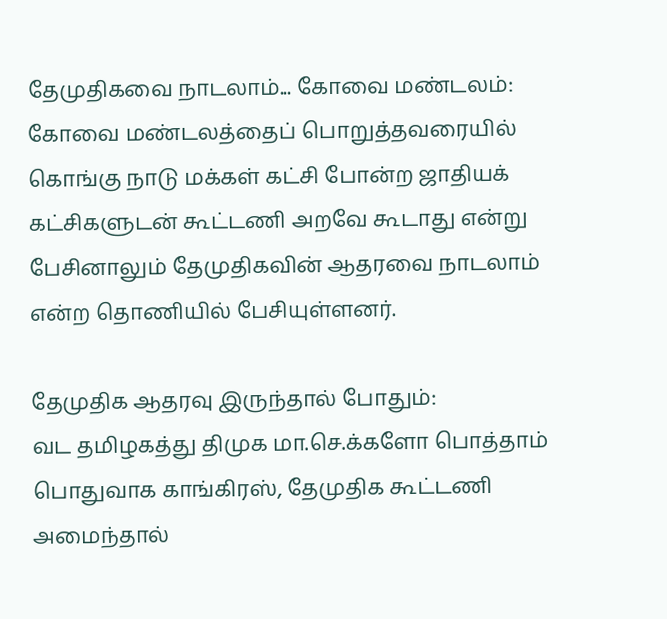தேமுதிகவை நாடலாம்... கோவை மண்டலம்:
கோவை மண்டலத்தைப் பொறுத்தவரையில் கொங்கு நாடு மக்கள் கட்சி போன்ற ஜாதியக் கட்சிகளுடன் கூட்டணி அறவே கூடாது என்று பேசினாலும் தேமுதிகவின் ஆதரவை நாடலாம் என்ற தொணியில் பேசியுள்ளனர்.

தேமுதிக ஆதரவு இருந்தால் போதும்:
வட தமிழகத்து திமுக மா.செ.க்களோ பொத்தாம் பொதுவாக காங்கிரஸ், தேமுதிக கூட்டணி அமைந்தால்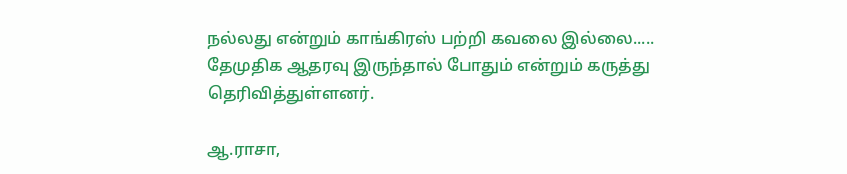நல்லது என்றும் காங்கிரஸ் பற்றி கவலை இல்லை..... தேமுதிக ஆதரவு இருந்தால் போதும் என்றும் கருத்து தெரிவித்துள்ளனர்.

ஆ.ராசா,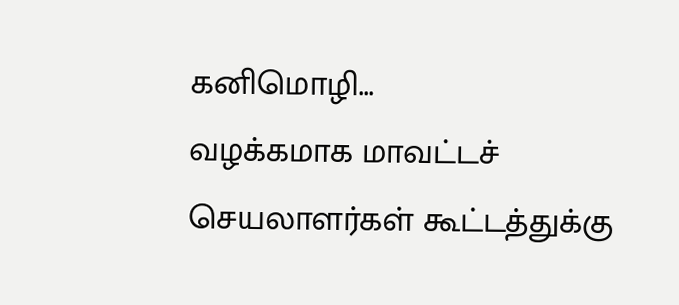கனிமொழி...
வழக்கமாக மாவட்டச் செயலாளர்கள் கூட்டத்துக்கு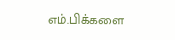எம்.பிக்களை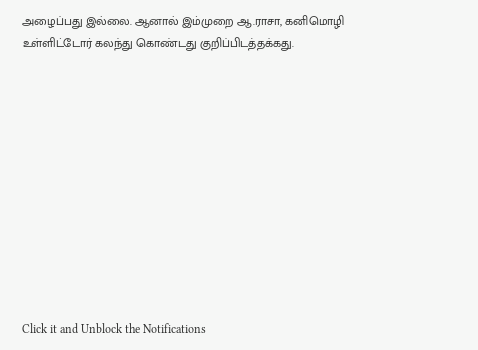அழைப்பது இல்லை. ஆனால் இம்முறை ஆ.ராசா, கனிமொழி உள்ளிட்டோர் கலந்து கொண்டது குறிப்பிடத்தக்கது.












Click it and Unblock the Notifications